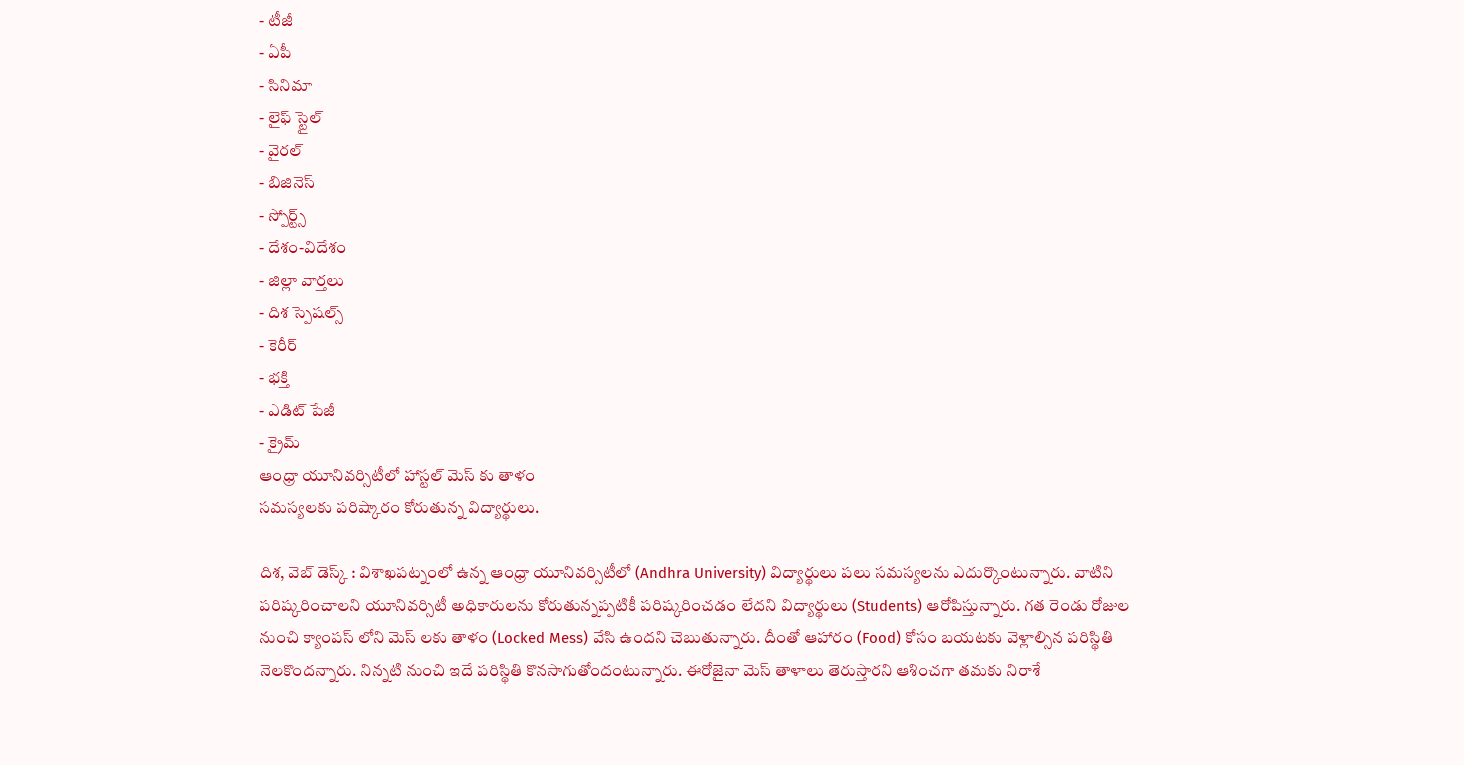- టీజీ
- ఏపీ
- సినిమా
- లైఫ్ స్టైల్
- వైరల్
- బిజినెస్
- స్పోర్ట్స్
- దేశం-విదేశం
- జిల్లా వార్తలు
- దిశ స్పెషల్స్
- కెరీర్
- భక్తి
- ఎడిట్ పేజీ
- క్రైమ్
ఆంధ్రా యూనివర్సిటీలో హాస్టల్ మెస్ కు తాళం
సమస్యలకు పరిష్కారం కోరుతున్న విద్యార్థులు.

దిశ, వెబ్ డెస్క్ : విశాఖపట్నంలో ఉన్న ఆంధ్రా యూనివర్సిటీలో (Andhra University) విద్యార్థులు పలు సమస్యలను ఎదుర్కొంటున్నారు. వాటిని పరిష్కరించాలని యూనివర్సిటీ అధికారులను కోరుతున్నప్పటికీ పరిష్కరించడం లేదని విద్యార్థులు (Students) ఆరోపిస్తున్నారు. గత రెండు రోజుల నుంచి క్యాంపస్ లోని మెస్ లకు తాళం (Locked Mess) వేసి ఉందని చెబుతున్నారు. దీంతో ఆహారం (Food) కోసం బయటకు వెళ్లాల్సిన పరిస్థితి నెలకొందన్నారు. నిన్నటి నుంచి ఇదే పరిస్థితి కొనసాగుతోందంటున్నారు. ఈరోజైనా మెస్ తాళాలు తెరుస్తారని ఆశించగా తమకు నిరాశే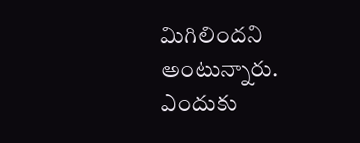మిగిలిందని అంటున్నారు. ఎందుకు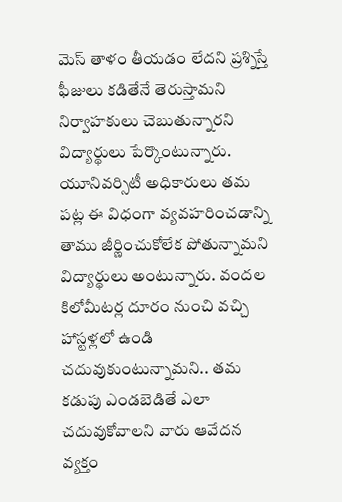మెస్ తాళం తీయడం లేదని ప్రశ్నిస్తే ఫీజులు కడితేనే తెరుస్తామని నిర్వాహకులు చెబుతున్నారని విద్యార్థులు పేర్కొంటున్నారు. యూనివర్సిటీ అధికారులు తమ పట్ల ఈ విధంగా వ్యవహరించడాన్ని తాము జీర్ణించుకోలేక పోతున్నామని విద్యార్థులు అంటున్నారు. వందల కిలోమీటర్ల దూరం నుంచి వచ్చి హాస్టళ్లలో ఉండి చదువుకుంటున్నామని.. తమ కడుపు ఎండబెడితే ఎలా చదువుకోవాలని వారు ఆవేదన వ్యక్తం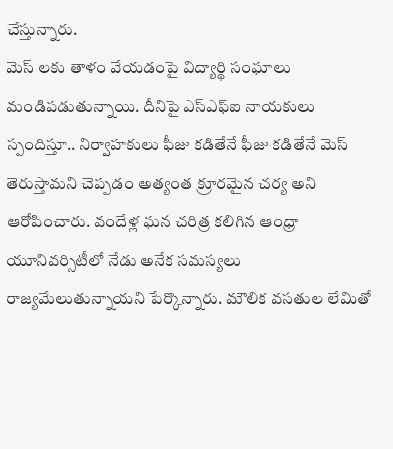చేస్తున్నారు.
మెస్ లకు తాళం వేయడంపై విద్యార్థి సంఘాలు మండిపడుతున్నాయి. దీనిపై ఎస్ఎఫ్ఐ నాయకులు స్పందిస్తూ.. నిర్వాహకులు ఫీజు కడితేనే ఫీజు కడితేనే మెస్ తెరుస్తామని చెప్పడం అత్యంత క్రూరమైన చర్య అని ఆరోపించారు. వందేళ్ల ఘన చరిత్ర కలిగిన ఆంధ్రా యూనివర్సిటీలో నేడు అనేక సమస్యలు రాజ్యమేలుతున్నాయని పేర్కొన్నారు. మౌలిక వసతుల లేమితో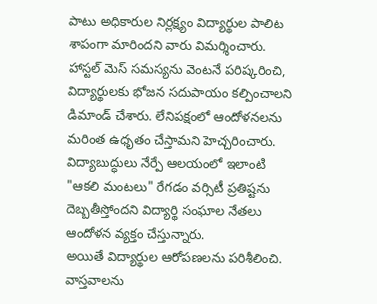పాటు అధికారుల నిర్లక్ష్యం విద్యార్థుల పాలిట శాపంగా మారిందని వారు విమర్శించారు. హాస్టల్ మెస్ సమస్యను వెంటనే పరిష్కరించి, విద్యార్థులకు భోజన సదుపాయం కల్పించాలని డిమాండ్ చేశారు. లేనిపక్షంలో ఆందోళనలను మరింత ఉధృతం చేస్తామని హెచ్చరించారు. విద్యాబుద్ధులు నేర్పే ఆలయంలో ఇలాంటి "ఆకలి మంటలు" రేగడం వర్సిటీ ప్రతిష్టను దెబ్బతీస్తోందని విద్యార్థి సంఘాల నేతలు ఆందోళన వ్యక్తం చేస్తున్నారు.
అయితే విద్యార్థుల ఆరోపణలను పరిశీలించి. వాస్తవాలను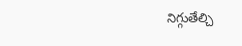నిగ్గుతేల్చి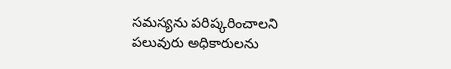సమస్యను పరిష్కరించాలని పలువురు అధికారులను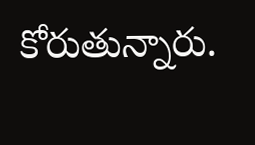కోరుతున్నారు.